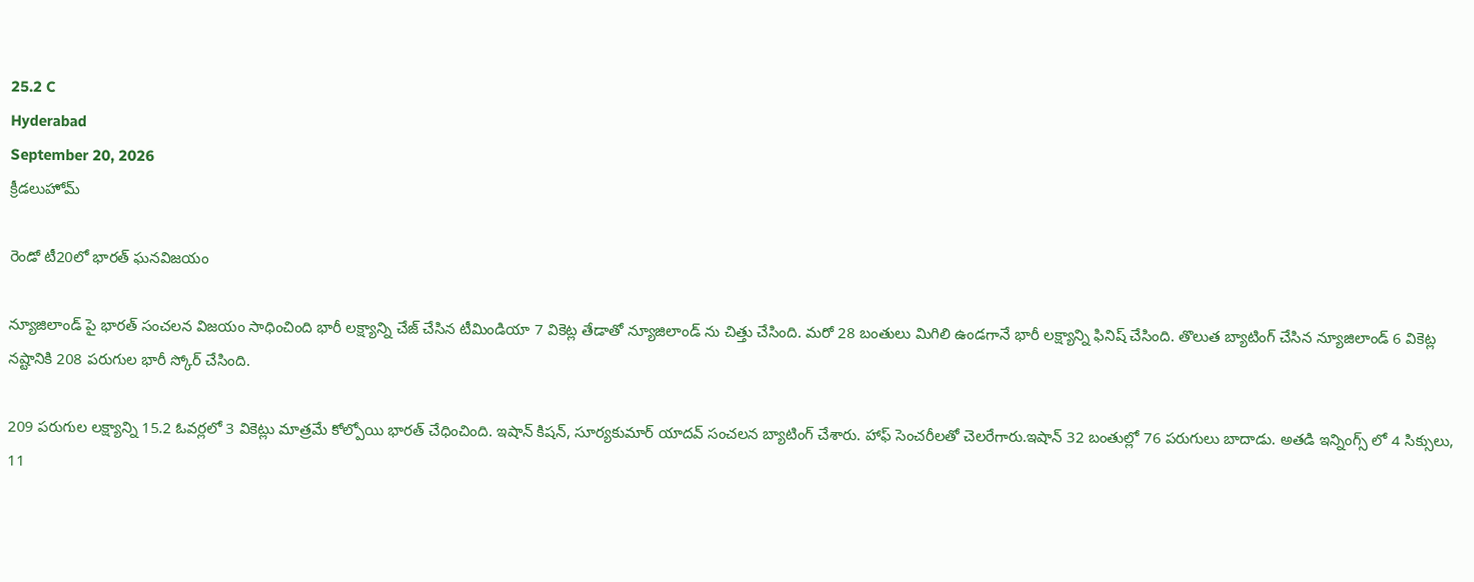25.2 C
Hyderabad
September 20, 2026
క్రీడలుహోమ్

రెండో టీ20లో భారత్ ఘనవిజయం

న్యూజిలాండ్ పై భారత్ సంచలన విజయం సాధించింది భారీ లక్ష్యాన్ని చేజ్ చేసిన టీమిండియా 7 వికెట్ల తేడాతో న్యూజిలాండ్ ను చిత్తు చేసింది. మరో 28 బంతులు మిగిలి ఉండగానే భారీ లక్ష్యాన్ని ఫినిష్ చేసింది. తొలుత బ్యాటింగ్ చేసిన న్యూజిలాండ్ 6 వికెట్ల నష్టానికి 208 పరుగుల భారీ స్కోర్ చేసింది.

209 పరుగుల లక్ష్యాన్ని 15.2 ఓవర్లలో 3 వికెట్లు మాత్రమే కోల్పోయి భారత్ చేధించింది. ఇషాన్ కిషన్, సూర్యకుమార్ యాదవ్ సంచలన బ్యాటింగ్ చేశారు. హాఫ్ సెంచరీలతో చెలరేగారు.ఇషాన్ 32 బంతుల్లో 76 పరుగులు బాదాడు. అతడి ఇన్నింగ్స్ లో 4 సిక్సులు, 11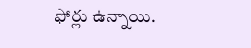ఫోర్లు ఉన్నాయి.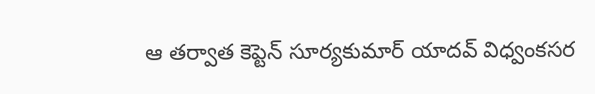ఆ తర్వాత కెప్టెన్ సూర్యకుమార్ యాదవ్ విధ్వంకసర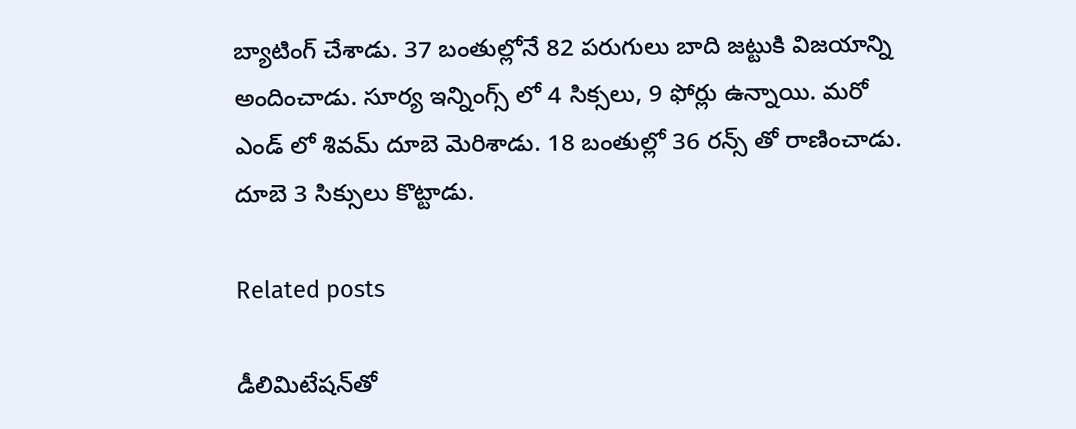బ్యాటింగ్ చేశాడు. 37 బంతుల్లోనే 82 పరుగులు బాది జట్టుకి విజయాన్ని అందించాడు. సూర్య ఇన్నింగ్స్ లో 4 సిక్సలు, 9 ఫోర్లు ఉన్నాయి. మరో ఎండ్ లో శివమ్ దూబె మెరిశాడు. 18 బంతుల్లో 36 రన్స్ తో రాణించాడు. దూబె 3 సిక్సులు కొట్టాడు.

Related posts

డీలిమిటేషన్‌తో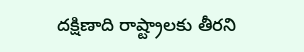దక్షిణాది రాష్ట్రాలకు తీరని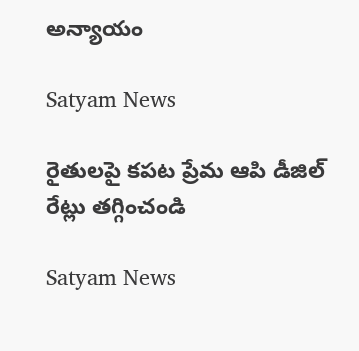అన్యాయం

Satyam News

రైతులపై కపట ప్రేమ ఆపి డీజిల్ రేట్లు తగ్గించండి

Satyam News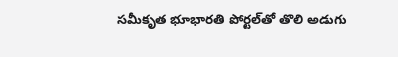స‌మీకృత‌ భూభార‌తి పోర్ట‌ల్‌తో తొలి అడుగు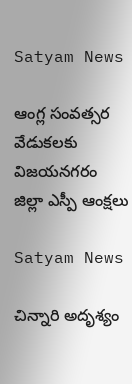Satyam News

ఆంగ్ల‌ సంవత్సర వేడుకలకు విజ‌య‌న‌గ‌రం జిల్లా ఎస్పీ ఆంక్ష‌లు

Satyam News

చిన్నారి అదృశ్యం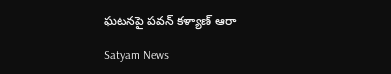ఘటనపై పవన్ కళ్యాణ్ ఆరా

Satyam News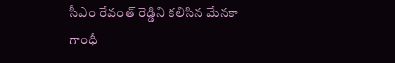సీఎం రేవంత్ రెడ్డిని కలిసిన మేనకా గాంధీ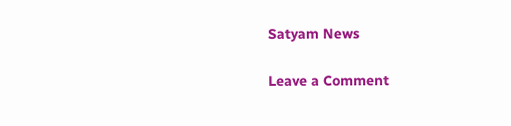Satyam News

Leave a Comment